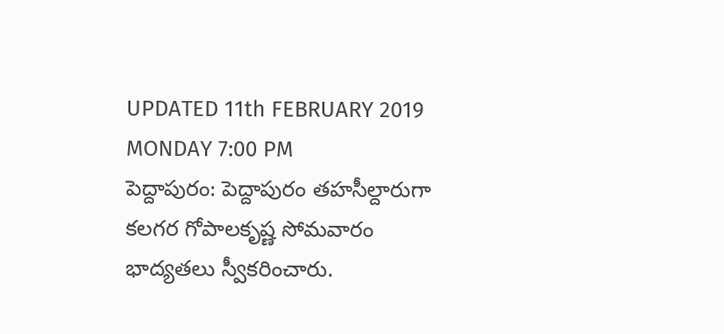UPDATED 11th FEBRUARY 2019 MONDAY 7:00 PM
పెద్దాపురం: పెద్దాపురం తహసీల్దారుగా కలగర గోపాలకృష్ణ సోమవారం భాద్యతలు స్వీకరించారు.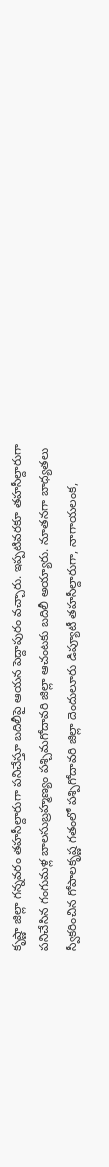కృష్ణా జిల్లా గన్నవరం తహసీల్దారుగా పనిచేస్తూ బదిలీపై ఆయన పెద్దాపురం వచ్చారు. ఇప్పటివరకూ తహసీల్దారుగా పనిచేసిన గంగుమళ్ల బాలసుబ్రహ్మణ్యం పశ్చిమగోదావరి జిల్లా ఆచంటకు బదిలీ అయ్యారు. నూతనగా బాధ్యతలు స్వీకరించిన గోపాలకృష్ణ గతంలో పశ్పిగోదావరి జిల్లా దెందులూరు డిప్యూటీ తహసీల్దారుగా, నాగాయలంక,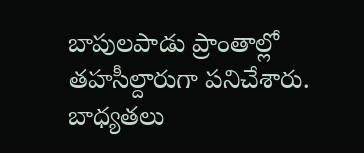బాపులపాడు ప్రాంతాల్లో తహసీల్దారుగా పనిచేశారు. బాధ్యతలు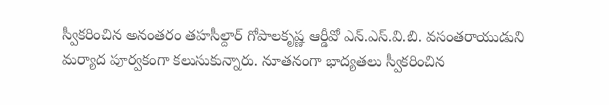స్వీకరించిన అనంతరం తహసీల్దార్ గోపాలకృష్ణ ఆర్డీవో ఎన్.ఎస్.వి.బి. వసంతరాయుడుని మర్యాద పూర్వకంగా కలుసుకున్నారు. నూతనంగా భాద్యతలు స్వీకరించిన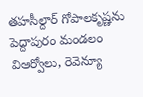తహసీల్దార్ గోపాలకృష్ణను పెద్దాపురం మండలం విఆర్వోలు, రెవెన్యూ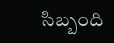సిబ్బంది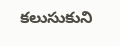కలుసుకుని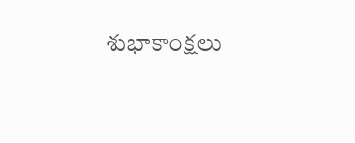శుభాకాంక్షలు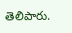తెలిపారు.